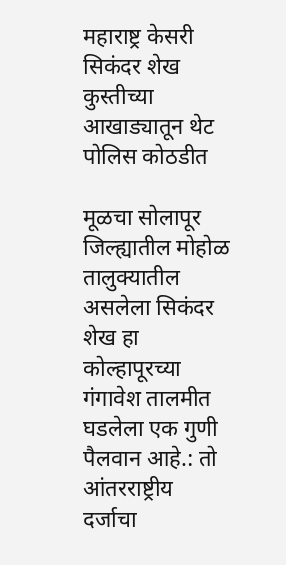महाराष्ट्र केसरी सिकंदर शेख कुस्तीच्या आखाड्यातून थेट पोलिस कोठडीत

मूळचा सोलापूर जिल्ह्यातील मोहोळ तालुक्यातील असलेला सिकंदर शेख हा कोल्हापूरच्या गंगावेश तालमीत घडलेला एक गुणी पैलवान आहे.: तो आंतरराष्ट्रीय दर्जाचा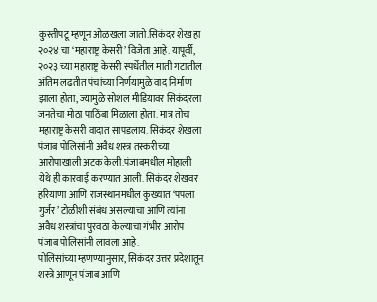कुस्तीपटू म्हणून ओळखला जातो.सिकंदर शेख हा २०२४ चा ‘महाराष्ट्र केसरी’ विजेता आहे. यापूर्वी, २०२३ च्या महाराष्ट्र केसरी स्पर्धेतील माती गटातील अंतिम लढतीत पंचांच्या निर्णयामुळे वाद निर्माण झाला होता, ज्यामुळे सोशल मीडियावर सिकंदरला जनतेचा मोठा पाठिंबा मिळाला होता. मात्र तोच महाराष्ट्र केसरी वादात सापडलाय. सिकंदर शेखला पंजाब पोलिसांनी अवैध शस्त्र तस्करीच्या आरोपाखाली अटक केली.पंजाबमधील मोहाली येथे ही कारवाई करण्यात आली. सिकंदर शेखवर हरियाणा आणि राजस्थानमधील कुख्यात ‘पपला गुर्जर’ टोळीशी संबंध असल्याचा आणि त्यांना अवैध शस्त्रांचा पुरवठा केल्याचा गंभीर आरोप पंजाब पोलिसांनी लावला आहे.
पोलिसांच्या म्हणण्यानुसार, सिकंदर उत्तर प्रदेशातून शस्त्रे आणून पंजाब आणि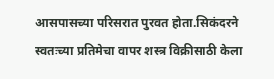आसपासच्या परिसरात पुरवत होता.सिकंदरने स्वतःच्या प्रतिमेचा वापर शस्त्र विक्रीसाठी केला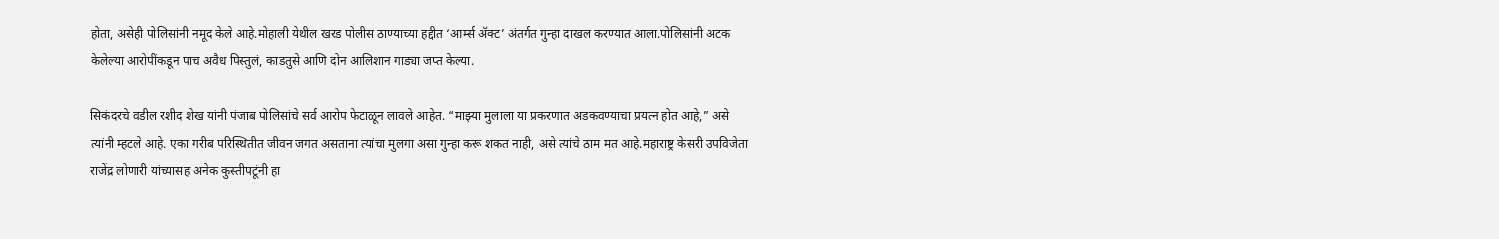होता, असेही पोलिसांनी नमूद केले आहे.मोहाली येथील खरड पोलीस ठाण्याच्या हद्दीत ‘आर्म्स ॲक्ट’ अंतर्गत गुन्हा दाखल करण्यात आला.पोलिसांनी अटक केलेल्या आरोपींकडून पाच अवैध पिस्तुलं, काडतुसे आणि दोन आलिशान गाड्या जप्त केल्या.

सिकंदरचे वडील रशीद शेख यांनी पंजाब पोलिसांचे सर्व आरोप फेटाळून लावले आहेत. “माझ्या मुलाला या प्रकरणात अडकवण्याचा प्रयत्न होत आहे,” असे त्यांनी म्हटले आहे. एका गरीब परिस्थितीत जीवन जगत असताना त्यांचा मुलगा असा गुन्हा करू शकत नाही, असे त्यांचे ठाम मत आहे.महाराष्ट्र केसरी उपविजेता राजेंद्र लोणारी यांच्यासह अनेक कुस्तीपटूंनी हा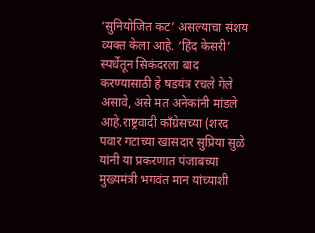‘सुनियोजित कट’ असल्याचा संशय व्यक्त केला आहे. ‘हिंद केसरी’ स्पर्धेतून सिकंदरला बाद करण्यासाठी हे षडयंत्र रचले गेले असावे, असे मत अनेकांनी मांडले आहे.राष्ट्रवादी काँग्रेसच्या (शरद पवार गटाच्या खासदार सुप्रिया सुळे यांनी या प्रकरणात पंजाबच्या मुख्यमंत्री भगवंत मान यांच्याशी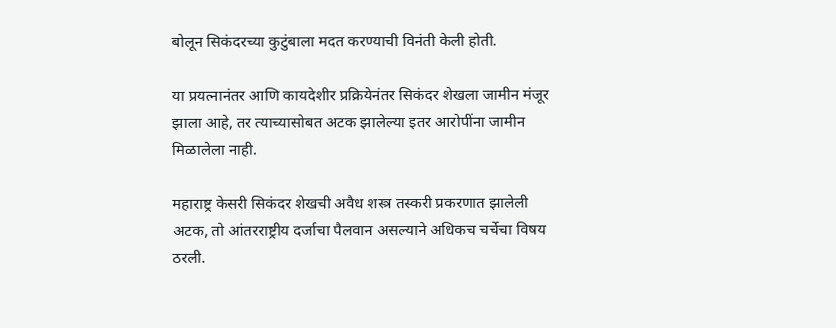बोलून सिकंदरच्या कुटुंबाला मदत करण्याची विनंती केली होती.

या प्रयत्नानंतर आणि कायदेशीर प्रक्रियेनंतर सिकंदर शेखला जामीन मंजूर झाला आहे, तर त्याच्यासोबत अटक झालेल्या इतर आरोपींना जामीन मिळालेला नाही.

महाराष्ट्र केसरी सिकंदर शेखची अवैध शस्त्र तस्करी प्रकरणात झालेली अटक, तो आंतरराष्ट्रीय दर्जाचा पैलवान असल्याने अधिकच चर्चेचा विषय ठरली.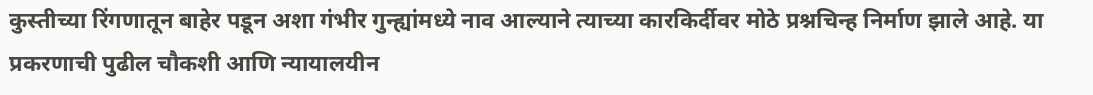कुस्तीच्या रिंगणातून बाहेर पडून अशा गंभीर गुन्ह्यांमध्ये नाव आल्याने त्याच्या कारकिर्दीवर मोठे प्रश्नचिन्ह निर्माण झाले आहे. या प्रकरणाची पुढील चौकशी आणि न्यायालयीन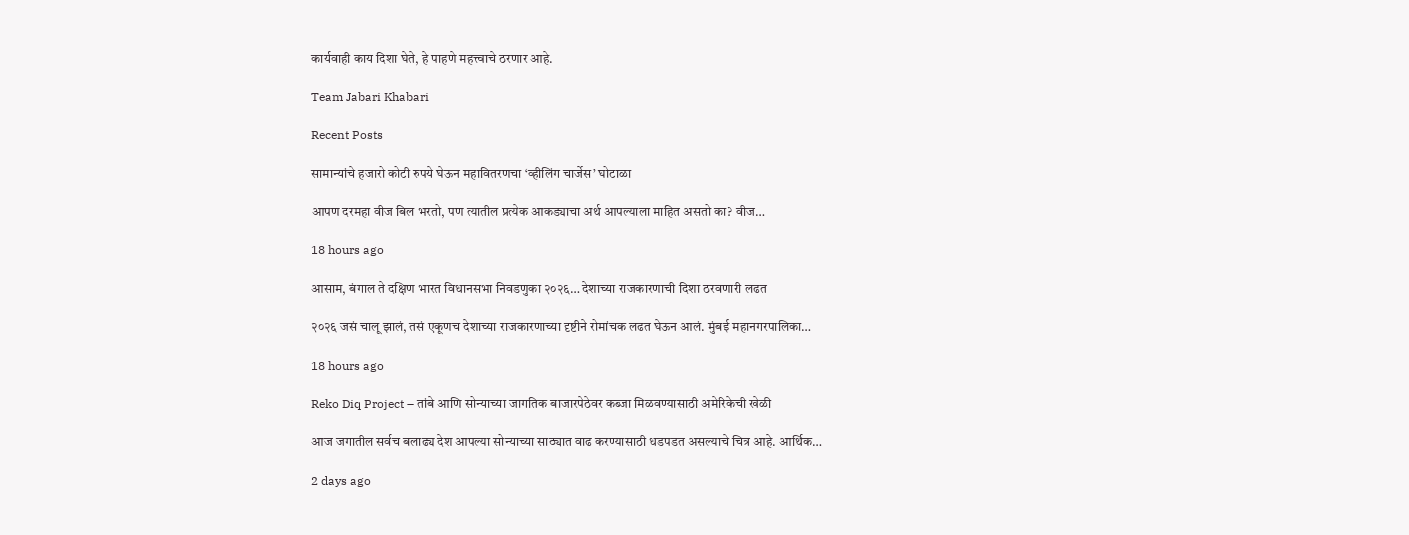कार्यवाही काय दिशा घेते, हे पाहणे महत्त्वाचे ठरणार आहे.

Team Jabari Khabari

Recent Posts

सामान्यांचे हजारो कोटी रुपये घेऊन महावितरणचा ‘व्हीलिंग चार्जेस’ घोटाळा

आपण दरमहा वीज बिल भरतो, पण त्यातील प्रत्येक आकड्याचा अर्थ आपल्याला माहित असतो का? वीज…

18 hours ago

आसाम, बंगाल ते दक्षिण भारत विधानसभा निवडणुका २०२६… देशाच्या राजकारणाची दिशा ठरवणारी लढत

२०२६ जसं चालू झालं, तसं एकूणच देशाच्या राजकारणाच्या दृष्टीने रोमांचक लढत घेऊन आलं. मुंबई महानगरपालिका…

18 hours ago

Reko Diq Project – तांबे आणि सोन्याच्या जागतिक बाजारपेठेवर कब्जा मिळवण्यासाठी अमेरिकेची खेळी

आज जगातील सर्वच बलाढ्य देश आपल्या सोन्याच्या साठ्यात वाढ करण्यासाठी धडपडत असल्याचे चित्र आहे. आर्थिक…

2 days ago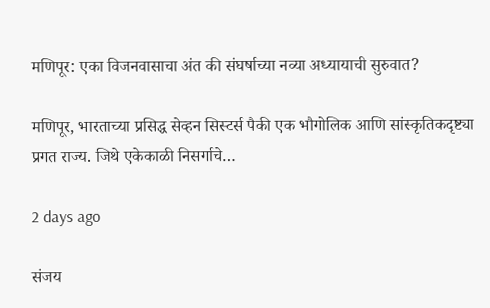मणिपूर: एका विजनवासाचा अंत की संघर्षाच्या नव्या अध्यायाची सुरुवात?

मणिपूर, भारताच्या प्रसिद्ध सेव्हन सिस्टर्स पैकी एक भौगोलिक आणि सांस्कृतिकदृष्ट्या प्रगत राज्य. जिथे एकेकाळी निसर्गाचे…

2 days ago

संजय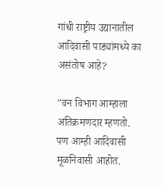गांधी राष्ट्रीय उद्यानातील आदिवासी पाड्यांमध्ये का असंतोष आहे?

"वन विभाग आम्हाला अतिक्रमणदार म्हणतो. पण आम्ही आदिवासी मूळनिवासी आहोत.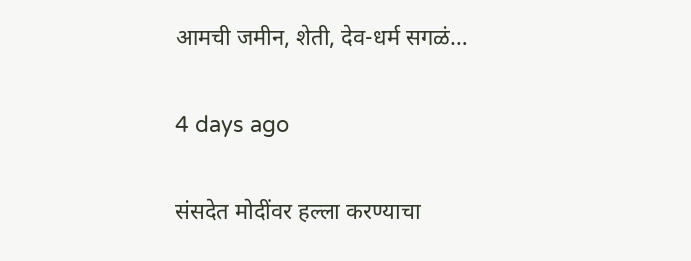आमची जमीन, शेती, देव-धर्म सगळं…

4 days ago

संसदेत मोदींवर हल्ला करण्याचा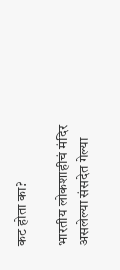कट होता का?

भारतीय लोकशाहीचं मंदिर असलेल्या संसदेत गेल्या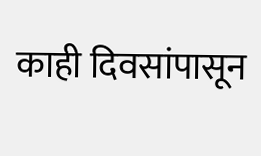काही दिवसांपासून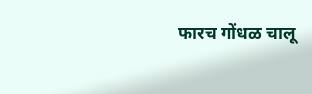फारच गोंधळ चालू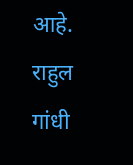आहे. राहुल गांधी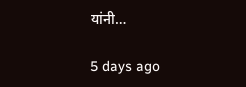यांनी…

5 days ago